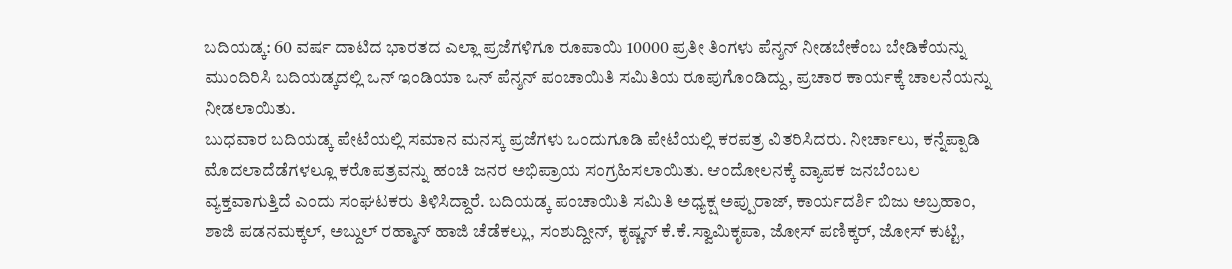ಬದಿಯಡ್ಕ: 60 ವರ್ಷ ದಾಟಿದ ಭಾರತದ ಎಲ್ಲಾ ಪ್ರಜೆಗಳಿಗೂ ರೂಪಾಯಿ 10000 ಪ್ರತೀ ತಿಂಗಳು ಪೆನ್ಶನ್ ನೀಡಬೇಕೆಂಬ ಬೇಡಿಕೆಯನ್ನು ಮುಂದಿರಿಸಿ ಬದಿಯಡ್ಕದಲ್ಲಿ ಒನ್ ಇಂಡಿಯಾ ಒನ್ ಪೆನ್ಶನ್ ಪಂಚಾಯಿತಿ ಸಮಿತಿಯ ರೂಪುಗೊಂಡಿದ್ದು, ಪ್ರಚಾರ ಕಾರ್ಯಕ್ಕೆ ಚಾಲನೆಯನ್ನು ನೀಡಲಾಯಿತು.
ಬುಧವಾರ ಬದಿಯಡ್ಕ ಪೇಟೆಯಲ್ಲಿ ಸಮಾನ ಮನಸ್ಕ ಪ್ರಜೆಗಳು ಒಂದುಗೂಡಿ ಪೇಟೆಯಲ್ಲಿ ಕರಪತ್ರ ವಿತರಿಸಿದರು. ನೀರ್ಚಾಲು, ಕನ್ನೆಪ್ಪಾಡಿ ಮೊದಲಾದೆಡೆಗಳಲ್ಲೂ ಕರೊಪತ್ರವನ್ನು ಹಂಚಿ ಜನರ ಅಭಿಪ್ರಾಯ ಸಂಗ್ರಹಿಸಲಾಯಿತು. ಆಂದೋಲನಕ್ಕೆ ವ್ಯಾಪಕ ಜನಬೆಂಬಲ ವ್ಯಕ್ತವಾಗುತ್ತಿದೆ ಎಂದು ಸಂಘಟಕರು ತಿಳಿಸಿದ್ದಾರೆ. ಬದಿಯಡ್ಕ ಪಂಚಾಯಿತಿ ಸಮಿತಿ ಅಧ್ಯಕ್ಷ ಅಪ್ಪುರಾಜ್, ಕಾರ್ಯದರ್ಶಿ ಬಿಜು ಅಬ್ರಹಾಂ, ಶಾಜಿ ಪಡನಮಕ್ಕಲ್, ಅಬ್ದುಲ್ ರಹ್ಮಾನ್ ಹಾಜಿ ಚೆಡೆಕಲ್ಲು, ಸಂಶುದ್ದೀನ್, ಕೃಷ್ಣನ್ ಕೆ.ಕೆ.ಸ್ವಾಮಿಕೃಪಾ, ಜೋಸ್ ಪಣಿಕ್ಕರ್, ಜೋಸ್ ಕುಟ್ಟಿ,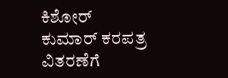ಕಿಶೋರ್ ಕುಮಾರ್ ಕರಪತ್ರ ವಿತರಣೆಗೆ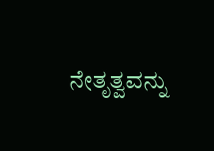ನೇತೃತ್ವವನ್ನು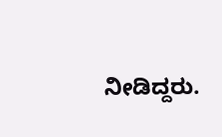ನೀಡಿದ್ದರು.